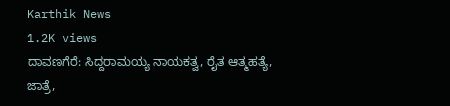Karthik News
1.2K views
ದಾವಣಗೆರೆ: ಸಿದ್ದರಾಮಯ್ಯ ನಾಯಕತ್ವ, ರೈತ ಆತ್ಮಹತ್ಯೆ, ಜಾತ್ರೆ,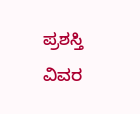ಪ್ರಶಸ್ತಿ ವಿವರ